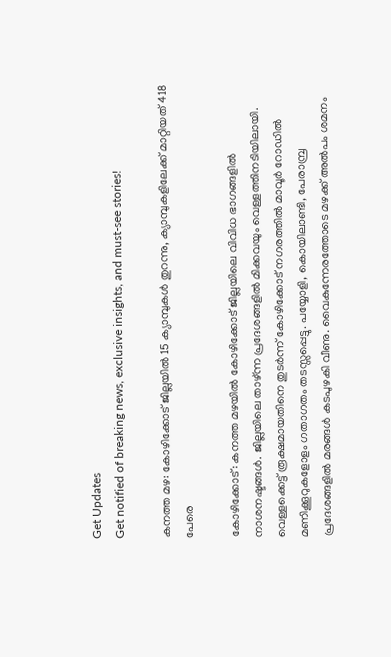Get Updates
Get notified of breaking news, exclusive insights, and must-see stories!

കനത്ത മഴ: കോഴിക്കോട് ജില്ലയില്‍ 15 ക്യാമ്പുകള്‍ തുറന്നു, ക്യാമ്പുകളിലേക്ക് മാറ്റിയത് 418 പേരെ

കോഴിക്കോട്: കനത്ത മഴയില്‍ കോഴിക്കോട് ജില്ലയിലെ വിവിധ ഭാഗങ്ങളില്‍ നാശനഷ്ടങ്ങള്‍. ജില്ലയിലെ താഴ്ന്ന പ്രദേശങ്ങളില്‍ മിക്കവയും വെള്ളത്തിനടിയിലായി. വെള്ളക്കെട്ട് രൂക്ഷമായതിനെ തുടര്‍ന്ന് കോഴിക്കോട് നഗരത്തില്‍ മാവൂര്‍ റോഡില്‍ മണിക്കൂറുകളോളം ഗതാഗതം തടസ്സപ്പെട്ടു. പയ്യോളി, കൊയിലാണ്ടി, പേരാമ്പ്ര പ്രദേശങ്ങളില്‍ മരങ്ങള്‍ കടപുഴകി വീണു. വൈകുന്നേരത്തോടെ മഴക്ക് അല്‍പം ശമനം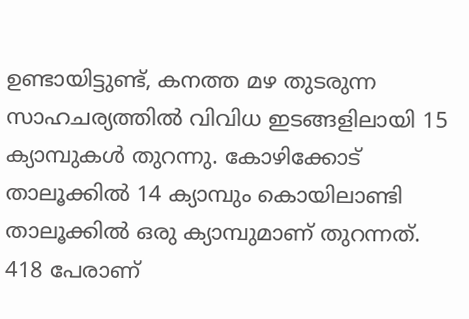ഉണ്ടായിട്ടുണ്ട്, കനത്ത മഴ തുടരുന്ന സാഹചര്യത്തില്‍ വിവിധ ഇടങ്ങളിലായി 15 ക്യാമ്പുകള്‍ തുറന്നു. കോഴിക്കോട് താലൂക്കില്‍ 14 ക്യാമ്പും കൊയിലാണ്ടി താലൂക്കില്‍ ഒരു ക്യാമ്പുമാണ് തുറന്നത്. 418 പേരാണ്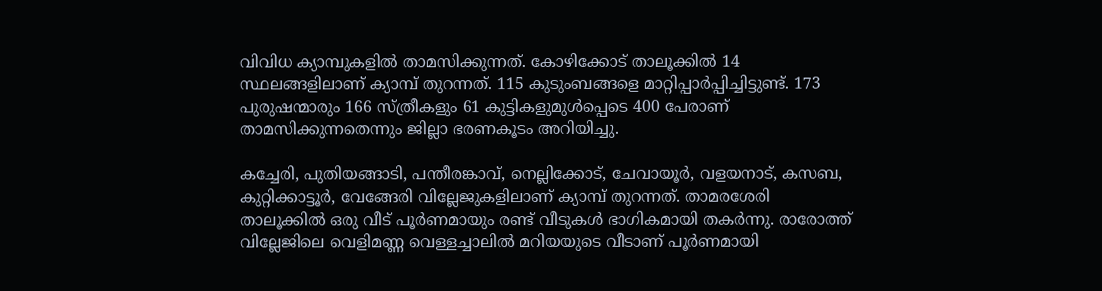വിവിധ ക്യാമ്പുകളില്‍ താമസിക്കുന്നത്. കോഴിക്കോട് താലൂക്കില്‍ 14 സ്ഥലങ്ങളിലാണ് ക്യാമ്പ് തുറന്നത്. 115 കുടുംബങ്ങളെ മാറ്റിപ്പാര്‍പ്പിച്ചിട്ടുണ്ട്. 173 പുരുഷന്മാരും 166 സ്ത്രീകളും 61 കുട്ടികളുമുള്‍പ്പെടെ 400 പേരാണ് താമസിക്കുന്നതെന്നും ജില്ലാ ഭരണകൂടം അറിയിച്ചു.

കച്ചേരി, പുതിയങ്ങാടി, പന്തീരങ്കാവ്, നെല്ലിക്കോട്, ചേവായൂര്‍, വളയനാട്, കസബ, കുറ്റിക്കാട്ടൂര്‍, വേങ്ങേരി വില്ലേജുകളിലാണ് ക്യാമ്പ് തുറന്നത്. താമരശേരി താലൂക്കില്‍ ഒരു വീട് പൂര്‍ണമായും രണ്ട് വീടുകള്‍ ഭാഗികമായി തകര്‍ന്നു. രാരോത്ത് വില്ലേജിലെ വെളിമണ്ണ വെള്ളച്ചാലില്‍ മറിയയുടെ വീടാണ് പൂര്‍ണമായി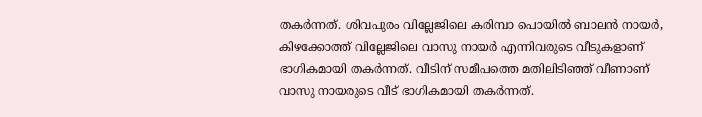തകര്‍ന്നത്. ശിവപുരം വില്ലേജിലെ കരിമ്പാ പൊയില്‍ ബാലന്‍ നായര്‍, കിഴക്കോത്ത് വില്ലേജിലെ വാസു നായര്‍ എന്നിവരുടെ വീടുകളാണ് ഭാഗികമായി തകര്‍ന്നത്. വീടിന് സമീപത്തെ മതിലിടിഞ്ഞ് വീണാണ് വാസു നായരുടെ വീട് ഭാഗികമായി തകര്‍ന്നത്.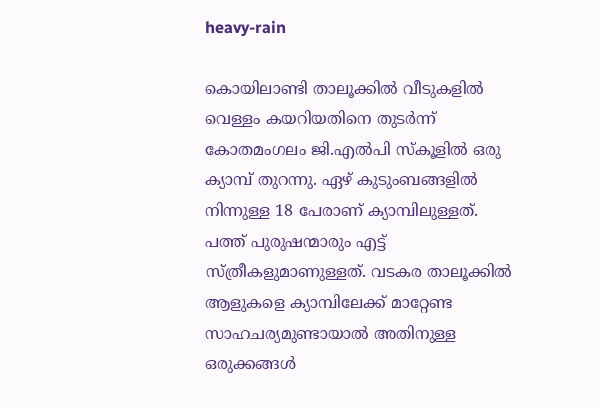heavy-rain

കൊയിലാണ്ടി താലൂക്കില്‍ വീടുകളില്‍ വെള്ളം കയറിയതിനെ തുടര്‍ന്ന് കോതമംഗലം ജി.എല്‍പി സ്‌കൂളില്‍ ഒരു ക്യാമ്പ് തുറന്നു. ഏഴ് കുടുംബങ്ങളില്‍ നിന്നുള്ള 18 പേരാണ് ക്യാമ്പിലുള്ളത്. പത്ത് പുരുഷന്മാരും എട്ട് സ്ത്രീകളുമാണുള്ളത്. വടകര താലൂക്കില്‍ ആളുകളെ ക്യാമ്പിലേക്ക് മാറ്റേണ്ട സാഹചര്യമുണ്ടായാല്‍ അതിനുള്ള ഒരുക്കങ്ങള്‍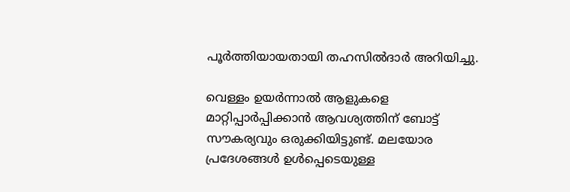പൂര്‍ത്തിയായതായി തഹസില്‍ദാര്‍ അറിയിച്ചു.

വെള്ളം ഉയര്‍ന്നാല്‍ ആളുകളെ മാറ്റിപ്പാര്‍പ്പിക്കാന്‍ ആവശ്യത്തിന് ബോട്ട് സൗകര്യവും ഒരുക്കിയിട്ടുണ്ട്. മലയോര പ്രദേശങ്ങള്‍ ഉള്‍പ്പെടെയുള്ള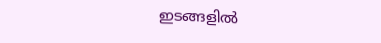ഇടങ്ങളില്‍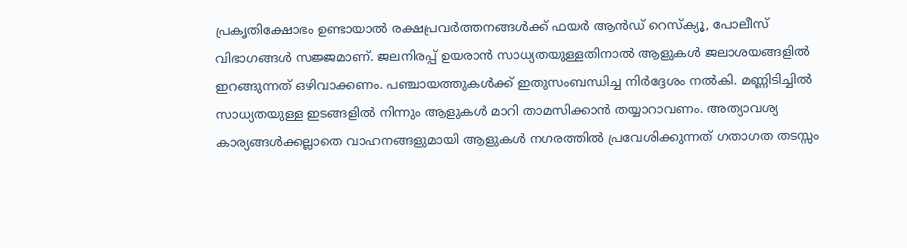പ്രകൃതിക്ഷോഭം ഉണ്ടായാല്‍ രക്ഷപ്രവര്‍ത്തനങ്ങള്‍ക്ക് ഫയര്‍ ആന്‍ഡ് റെസ്‌ക്യൂ, പോലീസ് വിഭാഗങ്ങള്‍ സജ്ജമാണ്. ജലനിരപ്പ് ഉയരാന്‍ സാധ്യതയുള്ളതിനാല്‍ ആളുകള്‍ ജലാശയങ്ങളില്‍ ഇറങ്ങുന്നത് ഒഴിവാക്കണം. പഞ്ചായത്തുകള്‍ക്ക് ഇതുസംബന്ധിച്ച നിര്‍ദ്ദേശം നല്‍കി. മണ്ണിടിച്ചില്‍ സാധ്യതയുള്ള ഇടങ്ങളില്‍ നിന്നും ആളുകള്‍ മാറി താമസിക്കാന്‍ തയ്യാറാവണം. അത്യാവശ്യ കാര്യങ്ങള്‍ക്കല്ലാതെ വാഹനങ്ങളുമായി ആളുകള്‍ നഗരത്തില്‍ പ്രവേശിക്കുന്നത് ഗതാഗത തടസ്സം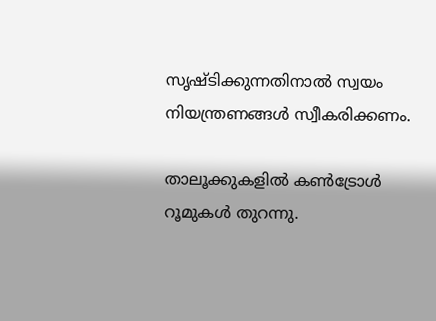സൃഷ്ടിക്കുന്നതിനാല്‍ സ്വയം നിയന്ത്രണങ്ങള്‍ സ്വീകരിക്കണം.

താലൂക്കുകളില്‍ കണ്‍ട്രോള്‍ റൂമുകള്‍ തുറന്നു.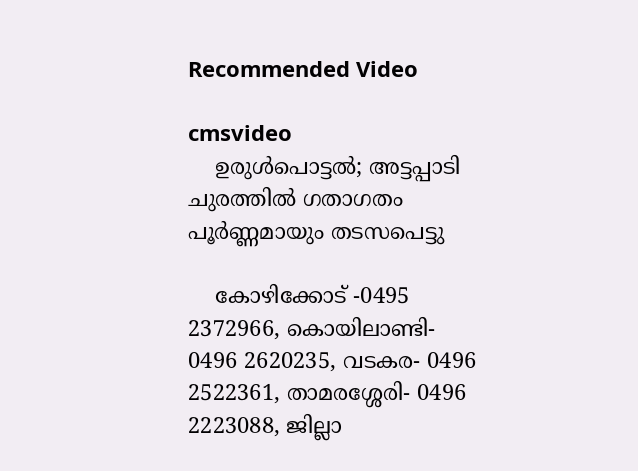Recommended Video

cmsvideo
    ഉരുള്‍പൊട്ടല്‍; അട്ടപ്പാടി ചുരത്തില്‍ ഗതാഗതം പൂർണ്ണമായും തടസപെട്ടു

    കോഴിക്കോട് -0495 2372966, കൊയിലാണ്ടി- 0496 2620235, വടകര- 0496 2522361, താമരശ്ശേരി- 0496 2223088, ജില്ലാ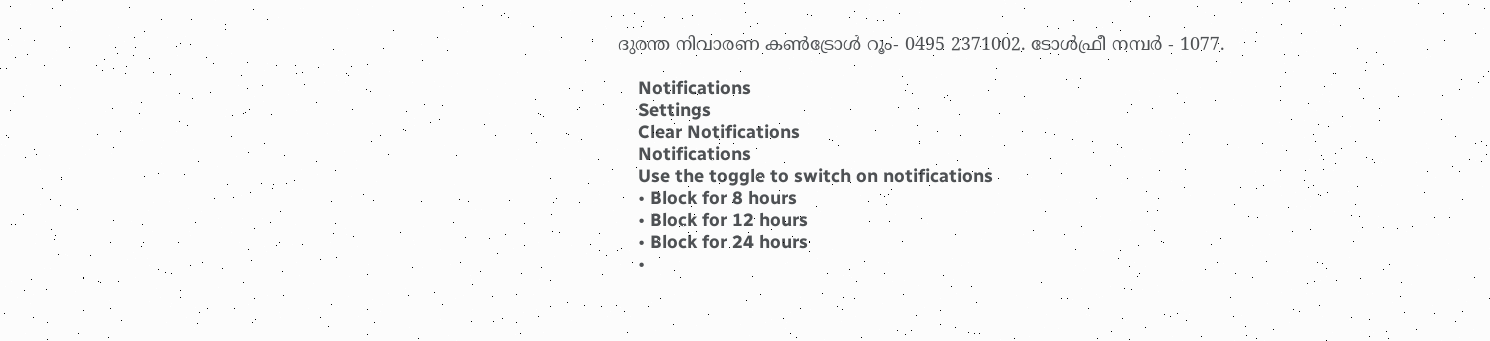ദുരന്ത നിവാരണ കണ്‍ട്രോള്‍ റൂം- 0495 2371002. ടോള്‍ഫ്രീ നമ്പര്‍ - 1077.

    Notifications
    Settings
    Clear Notifications
    Notifications
    Use the toggle to switch on notifications
    • Block for 8 hours
    • Block for 12 hours
    • Block for 24 hours
    •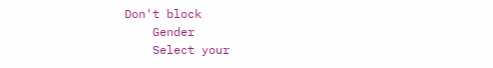Don't block
    Gender
    Select your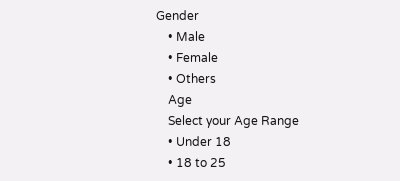Gender
    • Male
    • Female
    • Others
    Age
    Select your Age Range
    • Under 18
    • 18 to 25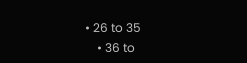• 26 to 35
    • 36 to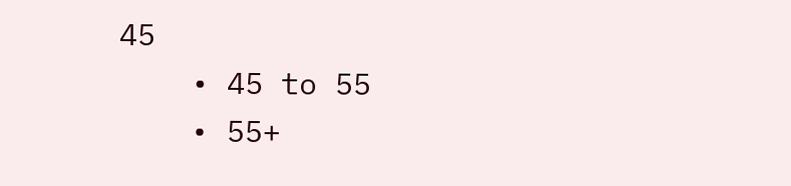45
    • 45 to 55
    • 55+